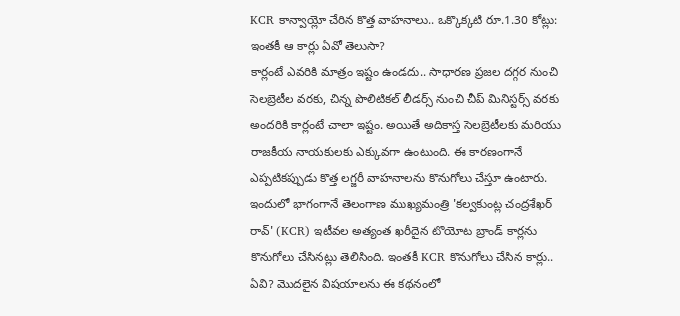KCR కాన్వాయ్లో చేరిన కొత్త వాహనాలు.. ఒక్కొక్కటి రూ.1.30 కోట్లు: ఇంతకీ ఆ కార్లు ఏవో తెలుసా?
కార్లంటే ఎవరికి మాత్రం ఇష్టం ఉండదు.. సాధారణ ప్రజల దగ్గర నుంచి సెలబ్రెటీల వరకు, చిన్న పొలిటికల్ లీడర్స్ నుంచి చీప్ మినిస్టర్స్ వరకు అందరికి కార్లంటే చాలా ఇష్టం. అయితే అదికాస్త సెలబ్రెటీలకు మరియు రాజకీయ నాయకులకు ఎక్కువగా ఉంటుంది. ఈ కారణంగానే ఎప్పటికప్పుడు కొత్త లగ్జరీ వాహనాలను కొనుగోలు చేస్తూ ఉంటారు. ఇందులో భాగంగానే తెలంగాణ ముఖ్యమంత్రి 'కల్వకుంట్ల చంద్రశేఖర్ రావ్' (KCR) ఇటీవల అత్యంత ఖరీదైన టొయోట బ్రాండ్ కార్లను కొనుగోలు చేసినట్లు తెలిసింది. ఇంతకీ KCR కొనుగోలు చేసిన కార్లు.. ఏవి? మొదలైన విషయాలను ఈ కథనంలో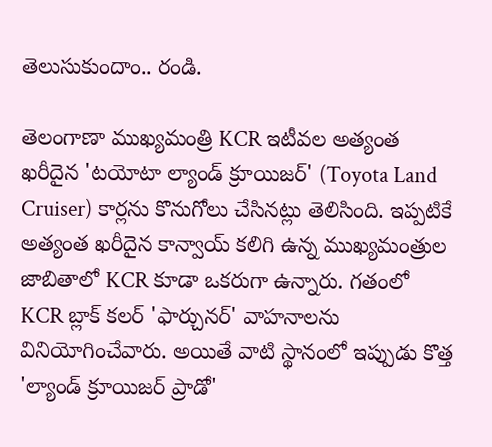తెలుసుకుందాం.. రండి.

తెలంగాణా ముఖ్యమంత్రి KCR ఇటీవల అత్యంత ఖరీదైన 'టయోటా ల్యాండ్ క్రూయిజర్' (Toyota Land Cruiser) కార్లను కొనుగోలు చేసినట్లు తెలిసింది. ఇప్పటికే అత్యంత ఖరీదైన కాన్వాయ్ కలిగి ఉన్న ముఖ్యమంత్రుల జాబితాలో KCR కూడా ఒకరుగా ఉన్నారు. గతంలో KCR బ్లాక్ కలర్ 'ఫార్చునర్' వాహనాలను వినియోగించేవారు. అయితే వాటి స్థానంలో ఇప్పుడు కొత్త 'ల్యాండ్ క్రూయిజర్ ప్రాడో'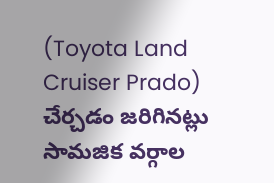(Toyota Land Cruiser Prado) చేర్చడం జరిగినట్లు సామజిక వర్గాల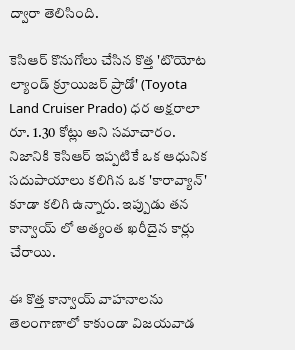ద్వారా తెలిసింది.

కెసిఆర్ కొనుగోలు చేసిన కొత్త 'టొయోట ల్యాండ్ క్రూయిజర్ ప్రాడో' (Toyota Land Cruiser Prado) ధర అక్షరాలా రూ. 1.30 కోట్లు అని సమాచారం. నిజానికి కెసిఆర్ ఇప్పటికే ఒక ఆధునిక సదుపాయాలు కలిగిన ఒక 'కారావ్యాన్' కూడా కలిగి ఉన్నారు. ఇప్పుడు తన కాన్వాయ్ లో అత్యంత ఖరీదైన కార్లు చేరాయి.

ఈ కొత్త కాన్వాయ్ వాహనాలను తెలంగాణాలో కాకుండా విజయవాడ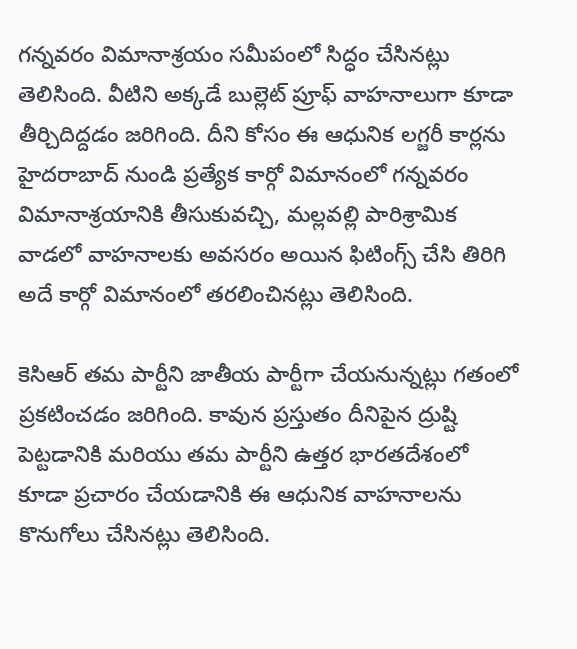గన్నవరం విమానాశ్రయం సమీపంలో సిద్ధం చేసినట్లు తెలిసింది. వీటిని అక్కడే బుల్లెట్ ప్రూఫ్ వాహనాలుగా కూడా తీర్చిదిద్దడం జరిగింది. దీని కోసం ఈ ఆధునిక లగ్జరీ కార్లను హైదరాబాద్ నుండి ప్రత్యేక కార్గో విమానంలో గన్నవరం విమానాశ్రయానికి తీసుకువచ్చి, మల్లవల్లి పారిశ్రామిక వాడలో వాహనాలకు అవసరం అయిన ఫిటింగ్స్ చేసి తిరిగి అదే కార్గో విమానంలో తరలించినట్లు తెలిసింది.

కెసిఆర్ తమ పార్టీని జాతీయ పార్టీగా చేయనున్నట్లు గతంలో ప్రకటించడం జరిగింది. కావున ప్రస్తుతం దీనిపైన ద్రుష్టి పెట్టడానికి మరియు తమ పార్టీని ఉత్తర భారతదేశంలో కూడా ప్రచారం చేయడానికి ఈ ఆధునిక వాహనాలను కొనుగోలు చేసినట్లు తెలిసింది.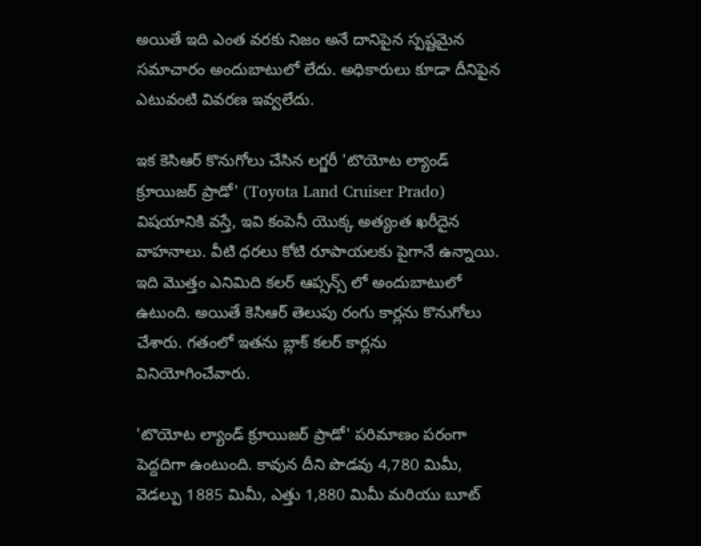అయితే ఇది ఎంత వరకు నిజం అనే దానిపైన స్పష్టమైన సమాచారం అందుబాటులో లేదు. అధికారులు కూడా దీనిపైన ఎటువంటి వివరణ ఇవ్వలేదు.

ఇక కెసిఆర్ కొనుగోలు చేసిన లగ్జరీ 'టొయోట ల్యాండ్ క్రూయిజర్ ప్రాడో' (Toyota Land Cruiser Prado) విషయానికి వస్తే, ఇవి కంపెనీ యొక్క అత్యంత ఖరీదైన వాహనాలు. వీటి ధరలు కోటి రూపాయలకు పైగానే ఉన్నాయి. ఇది మొత్తం ఎనిమిది కలర్ ఆప్సన్స్ లో అందుబాటులో ఉటుంది. అయితే కెసిఆర్ తెలుపు రంగు కార్లను కొనుగోలు చేశారు. గతంలో ఇతను బ్లాక్ కలర్ కార్లను వినియోగించేవారు.

'టొయోట ల్యాండ్ క్రూయిజర్ ప్రాడో' పరిమాణం పరంగా పెద్దదిగా ఉంటుంది. కావున దీని పొడవు 4,780 మిమీ, వెడల్పు 1885 మిమీ, ఎత్తు 1,880 మిమీ మరియు బూట్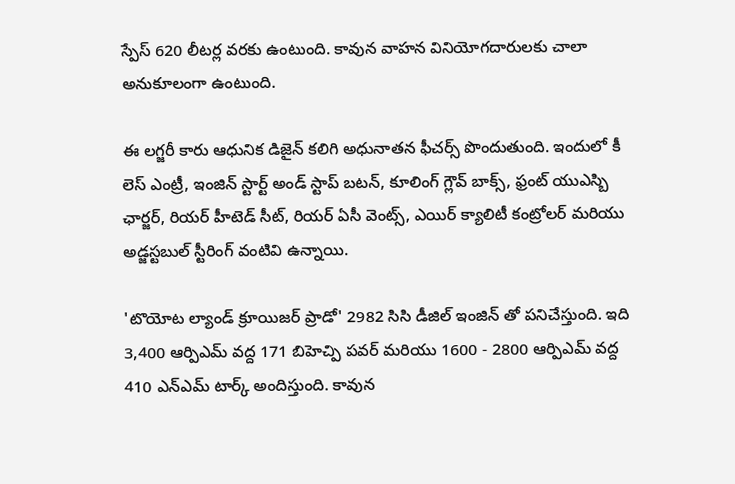స్పేస్ 620 లీటర్ల వరకు ఉంటుంది. కావున వాహన వినియోగదారులకు చాలా అనుకూలంగా ఉంటుంది.

ఈ లగ్జరీ కారు ఆధునిక డిజైన్ కలిగి అధునాతన ఫీచర్స్ పొందుతుంది. ఇందులో కీ లెస్ ఎంట్రీ, ఇంజిన్ స్టార్ట్ అండ్ స్టాప్ బటన్, కూలింగ్ గ్లౌవ్ బాక్స్, ఫ్రంట్ యుఎస్బి ఛార్జర్, రియర్ హీటెడ్ సీట్, రియర్ ఏసీ వెంట్స్, ఎయిర్ క్యాలిటీ కంట్రోలర్ మరియు అడ్జస్టబుల్ స్టీరింగ్ వంటివి ఉన్నాయి.

'టొయోట ల్యాండ్ క్రూయిజర్ ప్రాడో' 2982 సిసి డీజిల్ ఇంజిన్ తో పనిచేస్తుంది. ఇది 3,400 ఆర్పిఎమ్ వద్ద 171 బిహెచ్పి పవర్ మరియు 1600 - 2800 ఆర్పిఎమ్ వద్ద 410 ఎన్ఎమ్ టార్క్ అందిస్తుంది. కావున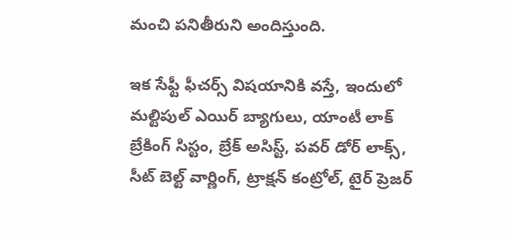మంచి పనితీరుని అందిస్తుంది.

ఇక సేఫ్టీ ఫీచర్స్ విషయానికి వస్తే, ఇందులో మల్టిపుల్ ఎయిర్ బ్యాగులు, యాంటీ లాక్ బ్రేకింగ్ సిస్టం, బ్రేక్ అసిస్ట్, పవర్ డోర్ లాక్స్, సీట్ బెల్ట్ వార్ణింగ్, ట్రాక్షన్ కంట్రోల్, టైర్ ప్రెజర్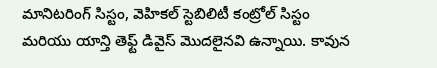మానిటరింగ్ సిస్టం, వెహికల్ స్టెబిలిటీ కంట్రోల్ సిస్టం మరియు యాన్తి తెఫ్ట్ డివైస్ మొదలైనవి ఉన్నాయి. కావున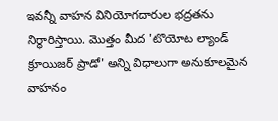ఇవన్నీ వాహన వినియోగదారుల భద్రతను నిర్థారిస్తాయి. మొత్తం మీద 'టొయోట ల్యాండ్ క్రూయిజర్ ప్రాడో' అన్ని విధాలుగా అనుకూలమైన వాహనం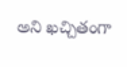అని ఖచ్చితంగా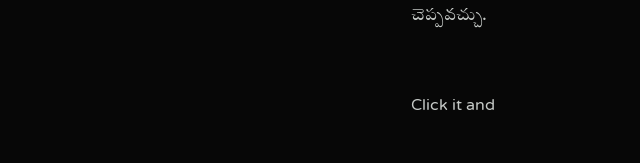చెప్పవచ్చు.


Click it and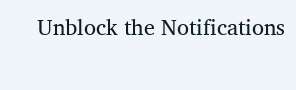Unblock the Notifications